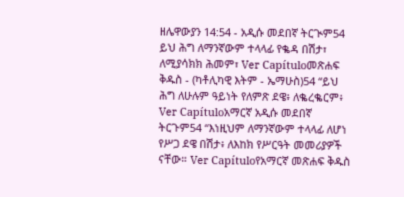ዘሌዋውያን 14:54 - አዲሱ መደበኛ ትርጒም54 ይህ ሕግ ለማንኛውም ተላላፊ የቈዳ በሽታ፣ ለሚያሳክክ ሕመም፣ Ver Capítuloመጽሐፍ ቅዱስ - (ካቶሊካዊ እትም - ኤማሁስ)54 “ይህ ሕግ ለሁሉም ዓይነት የለምጽ ደዌ፥ ለቈረቈርም፥ Ver Capítuloአማርኛ አዲሱ መደበኛ ትርጉም54 “እነዚህም ለማንኛውም ተላላፊ ለሆነ የሥጋ ደዌ በሽታ፥ ለእከክ የሥርዓት መመሪያዎች ናቸው። Ver Capítuloየአማርኛ መጽሐፍ ቅዱስ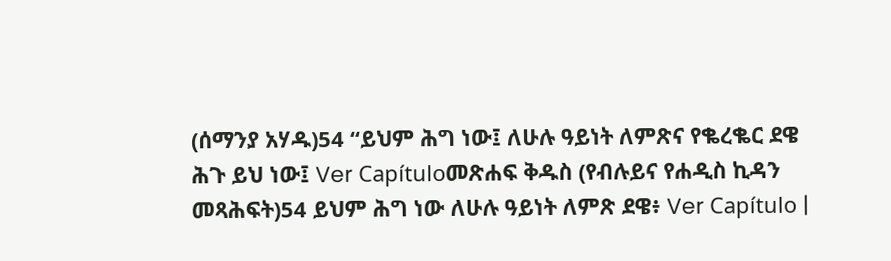(ሰማንያ አሃዱ)54 “ይህም ሕግ ነው፤ ለሁሉ ዓይነት ለምጽና የቈረቈር ደዌ ሕጉ ይህ ነው፤ Ver Capítuloመጽሐፍ ቅዱስ (የብሉይና የሐዲስ ኪዳን መጻሕፍት)54 ይህም ሕግ ነው ለሁሉ ዓይነት ለምጽ ደዌ፥ Ver Capítulo |